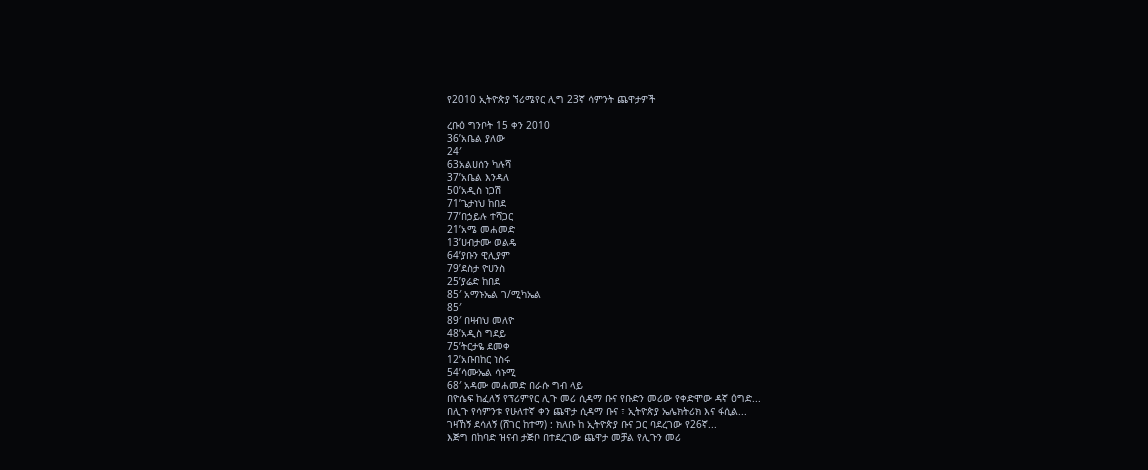የ2010 ኢትዮጵያ ኘሪሜየር ሊግ 23ኛ ሳምንት ጨዋታዎች

ረቡዕ ግንቦት 15 ቀን 2010
36’አቤል ያለው
24′
63አልሀሰን ካሉሻ
37’አቤል እንዳለ
50’አዲስ ነጋሽ
71’ጌታነህ ከበደ
77’በኃይሉ ተሻጋር
21’አሜ መሐመድ
13’ሀብታሙ ወልዴ
64’ያቡን ዊሊያም
79’ደስታ ዮሀንስ
25’ያሬድ ከበደ
85′ አማኑኤል ገ/ሚካኤል
85′
89′ በዛብህ መለዮ
48’አዲስ ግደይ
75’ትርታዬ ደመቀ
12’አቡበከር ነስሩ
54’ሳሙኤል ሳኑሚ
68′ አዳሙ መሐመድ በራሱ ግብ ላይ
በዮሴፍ ከፈለኝ የፕሪምየር ሊጉ መሪ ሲዳማ ቡና የቡድን መሪው የቀድሞው ዳኛ ዕግድ...
በሊጉ የሳምንቱ የሁለተኛ ቀን ጨዋታ ሲዳማ ቡና ፣ ኢትዮጵያ ኤሌክትሪክ እና ፋሲል...
ገዛኸኝ ደሳለኝ (ሸገር ከተማ) : ክለቡ ከ ኢትዮጵያ ቡና ጋር ባደረገው የ26ኛ...
እጅግ በከባድ ዝናብ ታጅቦ በተደረገው ጨዋታ መቻል የሊጉን መሪ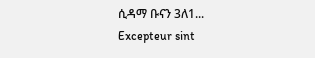ሲዳማ ቡናን 3ለ1...
Excepteur sint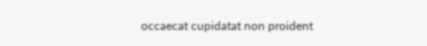occaecat cupidatat non proident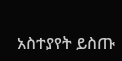አስተያየት ይስጡ